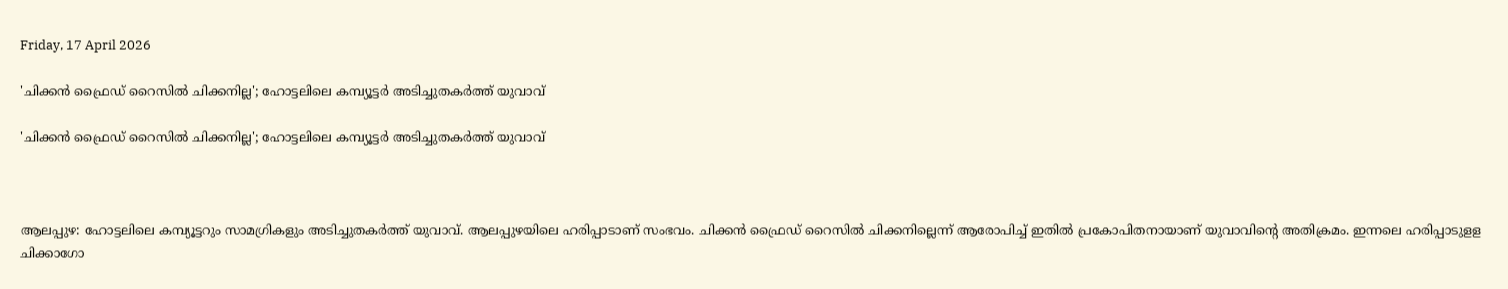Friday, 17 April 2026

'ചിക്കൻ ഫ്രൈഡ് റൈസിൽ ചിക്കനില്ല'; ഹോട്ടലിലെ കമ്പ്യൂട്ടർ അടിച്ചുതകർത്ത് യുവാവ്

'ചിക്കൻ ഫ്രൈഡ് റൈസിൽ ചിക്കനില്ല'; ഹോട്ടലിലെ കമ്പ്യൂട്ടർ അടിച്ചുതകർത്ത് യുവാവ്



ആലപ്പുഴ: ഹോട്ടലിലെ കമ്പ്യൂട്ടറും സാമഗ്രികളും അടിച്ചുതകര്‍ത്ത് യുവാവ്. ആലപ്പുഴയിലെ ഹരിപ്പാടാണ് സംഭവം. ചിക്കന്‍ ഫ്രൈഡ് റൈസില്‍ ചിക്കനില്ലെന്ന് ആരോപിച്ച് ഇതിൽ പ്രകോപിതനായാണ് യുവാവിന്റെ അതിക്രമം. ഇന്നലെ ഹരിപ്പാടുളള ചിക്കാഗോ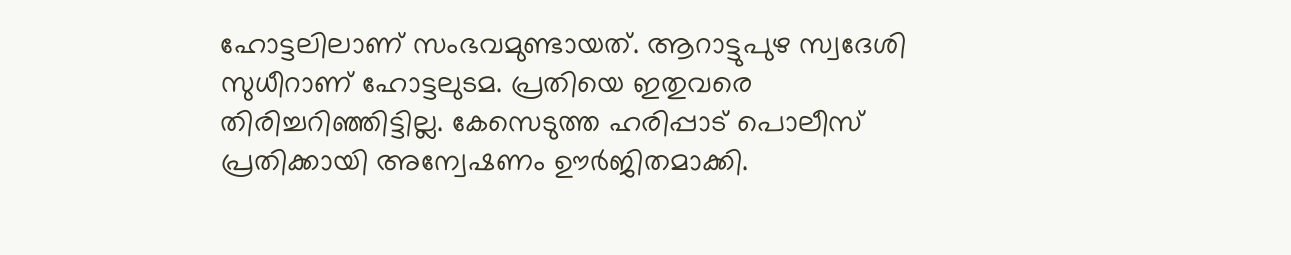ഹോട്ടലിലാണ് സംഭവമുണ്ടായത്. ആറാട്ടുപുഴ സ്വദേശി സുധീറാണ് ഹോട്ടലുടമ. പ്രതിയെ ഇതുവരെ തിരിച്ചറിഞ്ഞിട്ടില്ല. കേസെടുത്ത ഹരിപ്പാട് പൊലീസ് പ്രതിക്കായി അന്വേഷണം ഊര്‍ജിതമാക്കി.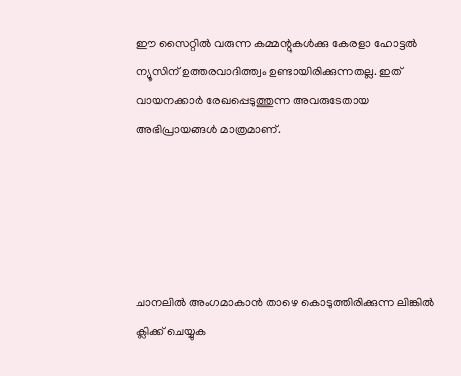ഈ സൈറ്റിൽ വരുന്ന കമ്മന്റുകൾക്കു കേരളാ ഹോട്ടൽ ന്യൂസിന് ഉത്തരവാദിത്ത്വം ഉണ്ടായിരിക്കുന്നതല്ല. ഇത് വായനക്കാർ രേഖപ്പെടുത്തുന്ന അവരുടേതായ അഭിപ്രായങ്ങൾ മാത്രമാണ്.





ചാനലിൽ അംഗമാകാൻ താഴെ കൊടുത്തിരിക്കുന്ന ലിങ്കിൽ ക്ലിക്ക് ചെയ്യുക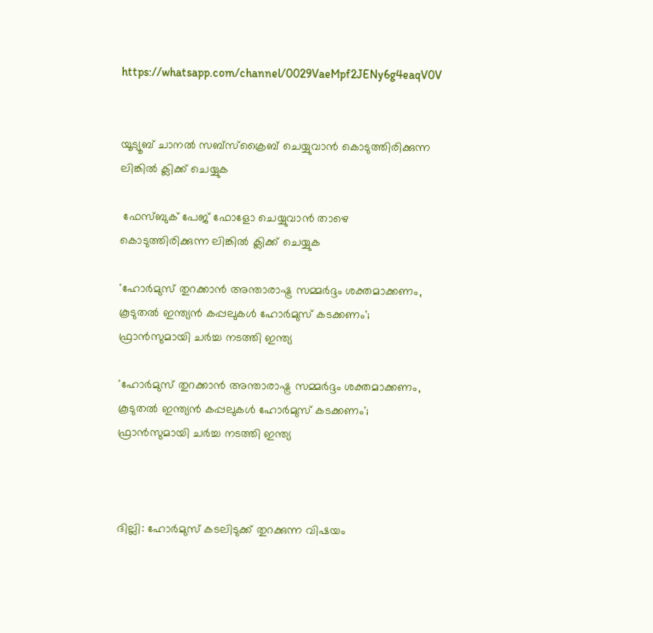https://whatsapp.com/channel/0029VaeMpf2JENy6g4eaqV0V


യൂട്യൂബ് ചാനൽ സബ്സ്ക്രൈബ് ചെയ്യുവാൻ കൊടുത്തിരിക്കുന്ന ലിങ്കിൽ ക്ലിക്ക് ചെയ്യുക

 ഫേസ്ബുക് പേജ് ഫോളോ ചെയ്യുവാൻ താഴെ കൊടുത്തിരിക്കുന്ന ലിങ്കിൽ ക്ലിക്ക് ചെയ്യുക

'ഹോർമുസ് തുറക്കാൻ അന്താരാഷ്ട്ര സമ്മർദ്ദം ശക്തമാക്കണം, കൂടുതൽ ഇന്ത്യൻ കപ്പലുകൾ ഹോർമുസ് കടക്കണം'; ഫ്രാൻസുമായി ചർച്ച നടത്തി ഇന്ത്യ

'ഹോർമുസ് തുറക്കാൻ അന്താരാഷ്ട്ര സമ്മർദ്ദം ശക്തമാക്കണം, കൂടുതൽ ഇന്ത്യൻ കപ്പലുകൾ ഹോർമുസ് കടക്കണം'; ഫ്രാൻസുമായി ചർച്ച നടത്തി ഇന്ത്യ



ദില്ലി: ഹോർമുസ് കടലിടുക്ക്‌ തുറക്കുന്ന വിഷയം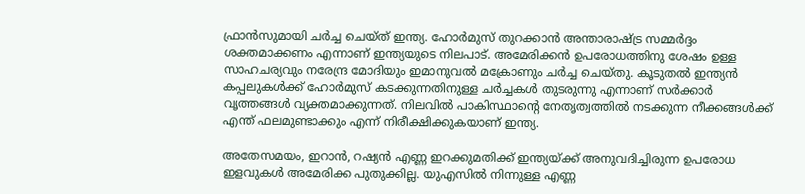ഫ്രാൻസുമായി ചർച്ച ചെയ്ത് ഇന്ത്യ. ഹോർമുസ് തുറക്കാൻ അന്താരാഷ്ട്ര സമ്മർദ്ദം ശക്തമാക്കണം എന്നാണ് ഇന്ത്യയുടെ നിലപാട്. അമേരിക്കൻ ഉപരോധത്തിനു ശേഷം ഉള്ള സാഹചര്യവും നരേന്ദ്ര മോദിയും ഇമാനുവൽ മക്രോണും ചർച്ച ചെയ്തു. കൂടുതൽ ഇന്ത്യൻ കപ്പലുകൾക്ക് ഹോർമുസ് കടക്കുന്നതിനുള്ള ചർച്ചകൾ തുടരുന്നു എന്നാണ് സർക്കാർ വൃത്തങ്ങൾ വ്യക്തമാക്കുന്നത്. നിലവില്‍ പാകിസ്ഥാന്‍റെ നേതൃത്വത്തിൽ നടക്കുന്ന നീക്കങ്ങൾക്ക് എന്ത് ഫലമുണ്ടാക്കും എന്ന് നിരീക്ഷിക്കുകയാണ് ഇന്ത്യ.

അതേസമയം, ഇറാൻ, റഷ്യൻ എണ്ണ ഇറക്കുമതിക്ക് ഇന്ത്യയ്ക്ക് അനുവദിച്ചിരുന്ന ഉപരോധ ഇളവുകൾ അമേരിക്ക പുതുക്കില്ല. യുഎസിൽ നിന്നുള്ള എണ്ണ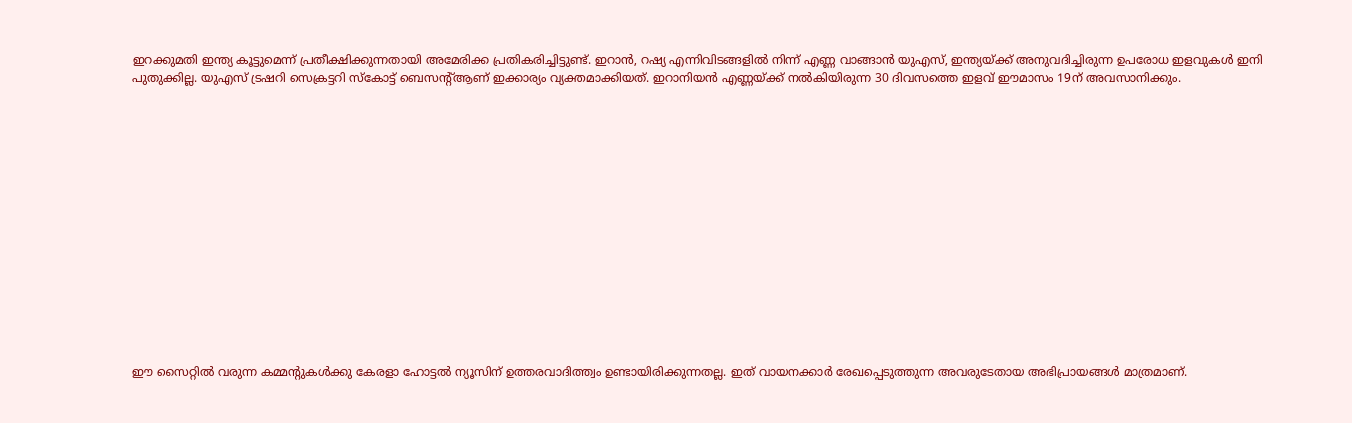ഇറക്കുമതി ഇന്ത്യ കൂട്ടുമെന്ന് പ്രതീക്ഷിക്കുന്നതായി അമേരിക്ക പ്രതികരിച്ചിട്ടുണ്ട്. ഇറാൻ, റഷ്യ എന്നിവിടങ്ങളിൽ നിന്ന് എണ്ണ വാങ്ങാൻ യുഎസ്, ഇന്ത്യയ്ക്ക് അനുവദിച്ചിരുന്ന ഉപരോധ ഇളവുകൾ ഇനി പുതുക്കില്ല. യുഎസ് ട്രഷറി സെക്രട്ടറി സ്കോട്ട് ബെസന്റ്ആണ് ഇക്കാര്യം വ്യക്തമാക്കിയത്. ഇറാനിയൻ എണ്ണയ്ക്ക് നൽകിയിരുന്ന 30 ദിവസത്തെ ഇളവ് ഈമാസം 19ന് അവസാനിക്കും.















ഈ സൈറ്റിൽ വരുന്ന കമ്മന്റുകൾക്കു കേരളാ ഹോട്ടൽ ന്യൂസിന് ഉത്തരവാദിത്ത്വം ഉണ്ടായിരിക്കുന്നതല്ല. ഇത് വായനക്കാർ രേഖപ്പെടുത്തുന്ന അവരുടേതായ അഭിപ്രായങ്ങൾ മാത്രമാണ്.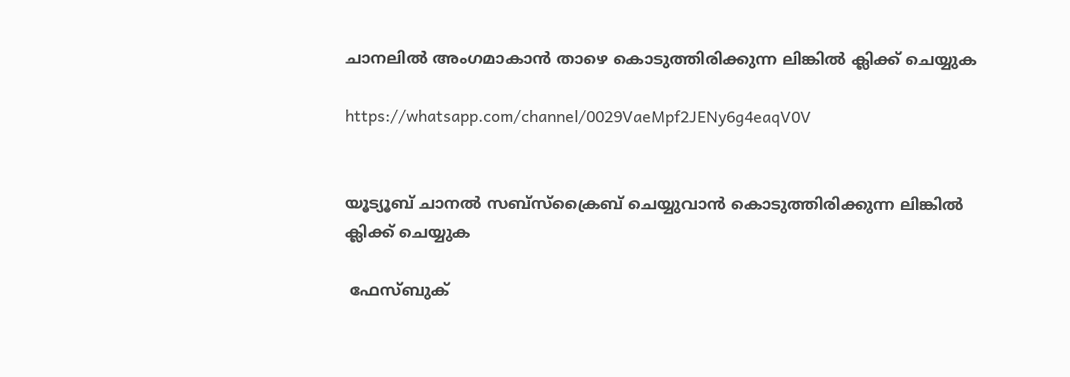ചാനലിൽ അംഗമാകാൻ താഴെ കൊടുത്തിരിക്കുന്ന ലിങ്കിൽ ക്ലിക്ക് ചെയ്യുക

https://whatsapp.com/channel/0029VaeMpf2JENy6g4eaqV0V


യൂട്യൂബ് ചാനൽ സബ്സ്ക്രൈബ് ചെയ്യുവാൻ കൊടുത്തിരിക്കുന്ന ലിങ്കിൽ ക്ലിക്ക് ചെയ്യുക

 ഫേസ്ബുക്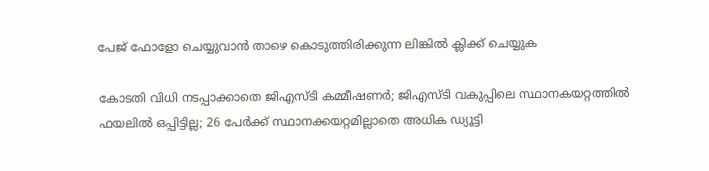പേജ് ഫോളോ ചെയ്യുവാൻ താഴെ കൊടുത്തിരിക്കുന്ന ലിങ്കിൽ ക്ലിക്ക് ചെയ്യുക

കോടതി വിധി നടപ്പാക്കാതെ ജിഎസ്ടി കമ്മീഷണര്‍; ജിഎസ്ടി വകുപ്പിലെ സ്ഥാനകയറ്റത്തില്‍ ഫയലില്‍ ഒപ്പിട്ടില്ല; 26 പേര്‍ക്ക് സ്ഥാനക്കയറ്റമില്ലാതെ അധിക ഡ്യൂട്ടി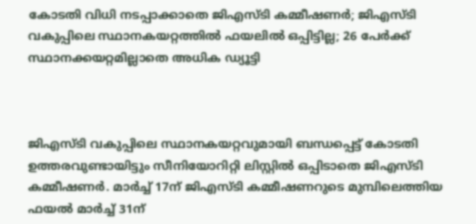കോടതി വിധി നടപ്പാക്കാതെ ജിഎസ്ടി കമ്മീഷണര്‍; ജിഎസ്ടി വകുപ്പിലെ സ്ഥാനകയറ്റത്തില്‍ ഫയലില്‍ ഒപ്പിട്ടില്ല; 26 പേര്‍ക്ക് സ്ഥാനക്കയറ്റമില്ലാതെ അധിക ഡ്യൂട്ടി



ജിഎസ്ടി വകുപ്പിലെ സ്ഥാനകയറ്റവുമായി ബന്ധപ്പെട്ട് കോടതി ഉത്തരവുണ്ടായിട്ടും സീനിയോറിറ്റി ലിസ്റ്റില്‍ ഒപ്പിടാതെ ജിഎസ്ടി കമ്മീഷണര്‍. മാര്‍ച്ച് 17ന് ജിഎസ്ടി കമ്മീഷണറുടെ മുമ്പിലെത്തിയ ഫയല്‍ മാര്‍ച്ച് 31ന്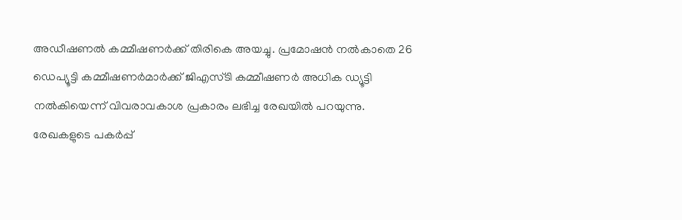അഡീഷണല്‍ കമ്മീഷണര്‍ക്ക് തിരികെ അയച്ചു. പ്രമോഷന്‍ നല്‍കാതെ 26 ഡെപ്യൂട്ടി കമ്മീഷണര്‍മാര്‍ക്ക് ജിഎസ്ടി കമ്മീഷണര്‍ അധിക ഡ്യൂട്ടി നല്‍കിയെന്ന് വിവരാവകാശ പ്രകാരം ലഭിച്ച രേഖയില്‍ പറയുന്നു. രേഖകളുടെ പകര്‍പ്പ്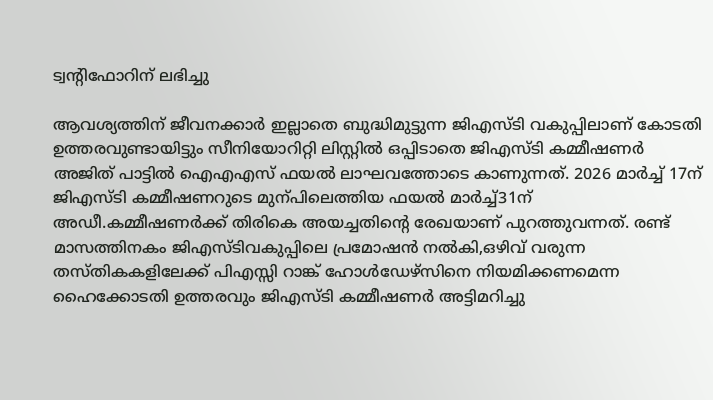ട്വന്റിഫോറിന് ലഭിച്ചു

ആവശ്യത്തിന് ജീവനക്കാര്‍ ഇല്ലാതെ ബുദ്ധിമുട്ടുന്ന ജിഎസ്ടി വകുപ്പിലാണ് കോടതി ഉത്തരവുണ്ടായിട്ടും സീനിയോറിറ്റി ലിസ്റ്റില്‍ ഒപ്പിടാതെ ജിഎസ്ടി കമ്മീഷണര്‍ അജിത് പാട്ടില്‍ ഐഎഎസ് ഫയല്‍ ലാഘവത്തോടെ കാണുന്നത്. 2026 മാര്‍ച്ച് 17ന് ജിഎസ്ടി കമ്മീഷണറുടെ മുന്പിലെത്തിയ ഫയല്‍ മാര്‍ച്ച്31ന് അഡീ.കമ്മീഷണര്‍ക്ക് തിരികെ അയച്ചതിന്റെ രേഖയാണ് പുറത്തുവന്നത്. രണ്ട് മാസത്തിനകം ജിഎസ്ടിവകുപ്പിലെ പ്രമോഷന്‍ നല്‍കി,ഒഴിവ് വരുന്ന തസ്തികകളിലേക്ക് പിഎസ്സി റാങ്ക് ഹോള്‍ഡേഴ്‌സിനെ നിയമിക്കണമെന്ന ഹൈക്കോടതി ഉത്തരവും ജിഎസ്ടി കമ്മീഷണര്‍ അട്ടിമറിച്ചു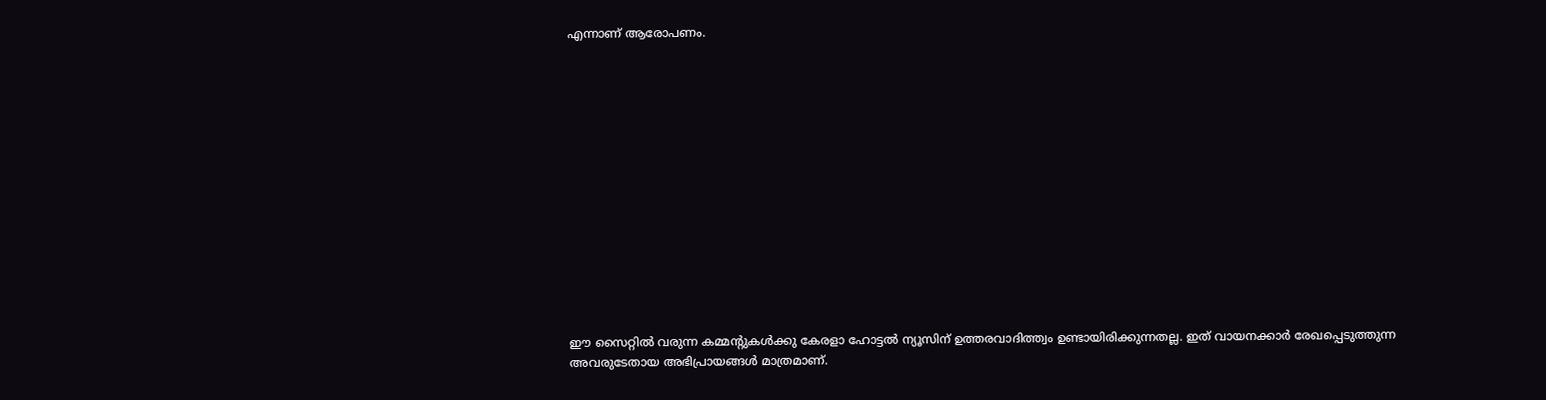എന്നാണ് ആരോപണം.














ഈ സൈറ്റിൽ വരുന്ന കമ്മന്റുകൾക്കു കേരളാ ഹോട്ടൽ ന്യൂസിന് ഉത്തരവാദിത്ത്വം ഉണ്ടായിരിക്കുന്നതല്ല. ഇത് വായനക്കാർ രേഖപ്പെടുത്തുന്ന അവരുടേതായ അഭിപ്രായങ്ങൾ മാത്രമാണ്.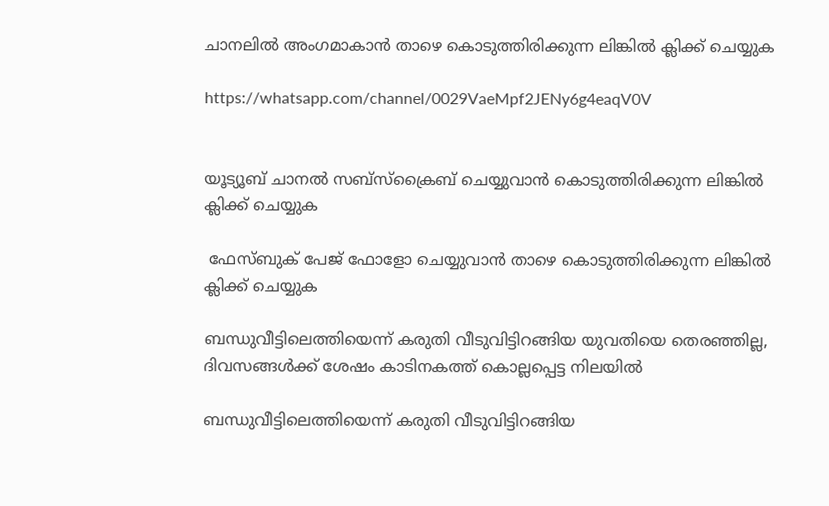ചാനലിൽ അംഗമാകാൻ താഴെ കൊടുത്തിരിക്കുന്ന ലിങ്കിൽ ക്ലിക്ക് ചെയ്യുക

https://whatsapp.com/channel/0029VaeMpf2JENy6g4eaqV0V


യൂട്യൂബ് ചാനൽ സബ്സ്ക്രൈബ് ചെയ്യുവാൻ കൊടുത്തിരിക്കുന്ന ലിങ്കിൽ ക്ലിക്ക് ചെയ്യുക

 ഫേസ്ബുക് പേജ് ഫോളോ ചെയ്യുവാൻ താഴെ കൊടുത്തിരിക്കുന്ന ലിങ്കിൽ ക്ലിക്ക് ചെയ്യുക

ബന്ധുവീട്ടിലെത്തിയെന്ന് കരുതി വീടുവിട്ടിറങ്ങിയ യുവതിയെ തെരഞ്ഞില്ല, ദിവസങ്ങൾക്ക് ശേഷം കാടിനകത്ത് കൊല്ലപ്പെട്ട നിലയിൽ

ബന്ധുവീട്ടിലെത്തിയെന്ന് കരുതി വീടുവിട്ടിറങ്ങിയ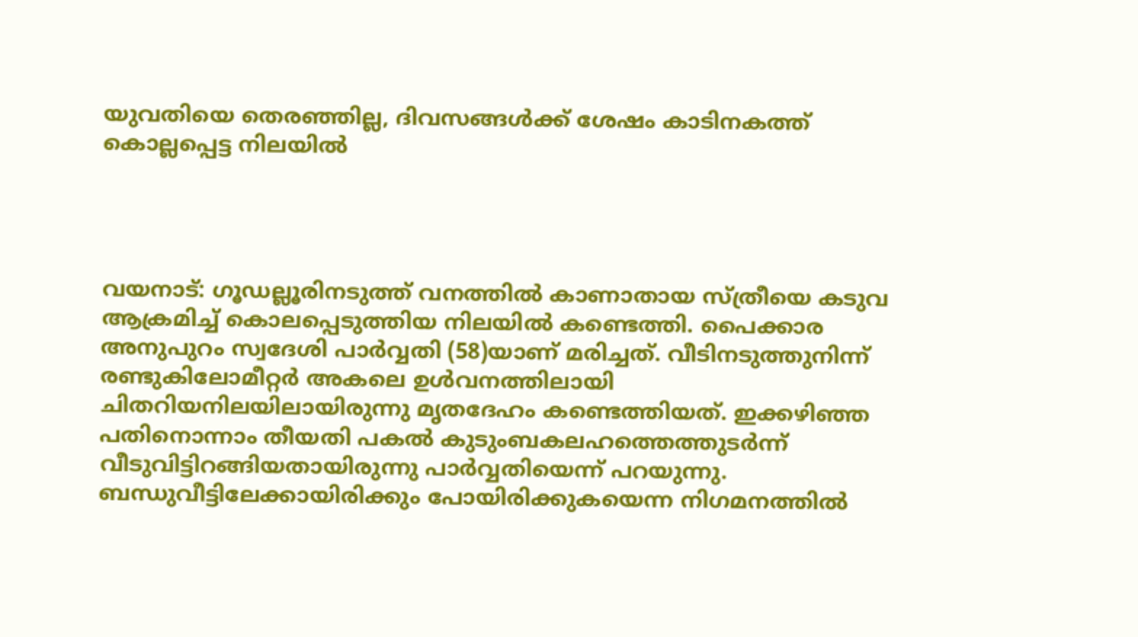യുവതിയെ തെരഞ്ഞില്ല, ദിവസങ്ങൾക്ക് ശേഷം കാടിനകത്ത് കൊല്ലപ്പെട്ട നിലയിൽ




വയനാട്: ഗൂഡല്ലൂരിനടുത്ത് വനത്തില്‍ കാണാതായ സ്ത്രീയെ കടുവ ആക്രമിച്ച് കൊലപ്പെടുത്തിയ നിലയില്‍ കണ്ടെത്തി. പൈക്കാര അനുപുറം സ്വദേശി പാര്‍വ്വതി (58)യാണ് മരിച്ചത്. വീടിനടുത്തുനിന്ന് രണ്ടുകിലോമീറ്റര്‍ അകലെ ഉള്‍വനത്തിലായി ചിതറിയനിലയിലായിരുന്നു മൃതദേഹം കണ്ടെത്തിയത്. ഇക്കഴിഞ്ഞ പതിനൊന്നാം തീയതി പകല്‍ കുടുംബകലഹത്തെത്തുടര്‍ന്ന് വീടുവിട്ടിറങ്ങിയതായിരുന്നു പാര്‍വ്വതിയെന്ന് പറയുന്നു. ബന്ധുവീട്ടിലേക്കായിരിക്കും പോയിരിക്കുകയെന്ന നിഗമനത്തില്‍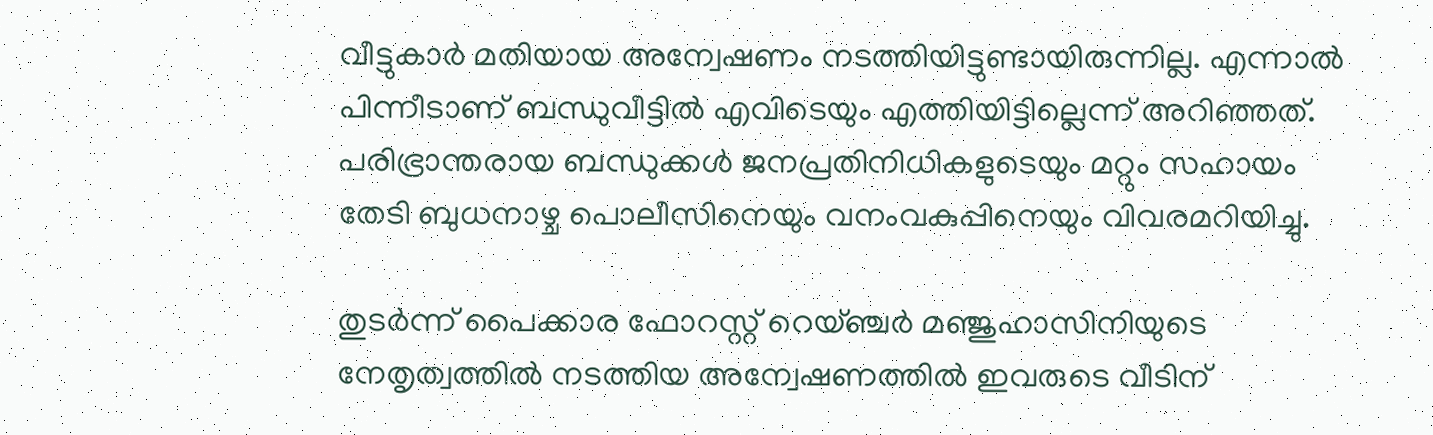വീട്ടുകാര്‍ മതിയായ അന്വേഷണം നടത്തിയിട്ടുണ്ടായിരുന്നില്ല. എന്നാല്‍ പിന്നീടാണ് ബന്ധുവീട്ടില്‍ എവിടെയും എത്തിയിട്ടില്ലെന്ന് അറിഞ്ഞത്. പരിഭ്രാന്തരായ ബന്ധുക്കള്‍ ജനപ്രതിനിധികളുടെയും മറ്റും സഹായം തേടി ബുധനാഴ്ച പൊലീസിനെയും വനംവകുപ്പിനെയും വിവരമറിയിച്ചു.

തുടര്‍ന്ന് പൈക്കാര ഫോറസ്റ്റ് റെയ്ഞ്ചര്‍ മഞ്ജുഹാസിനിയുടെ നേതൃത്വത്തില്‍ നടത്തിയ അന്വേഷണത്തില്‍ ഇവരുടെ വീടിന്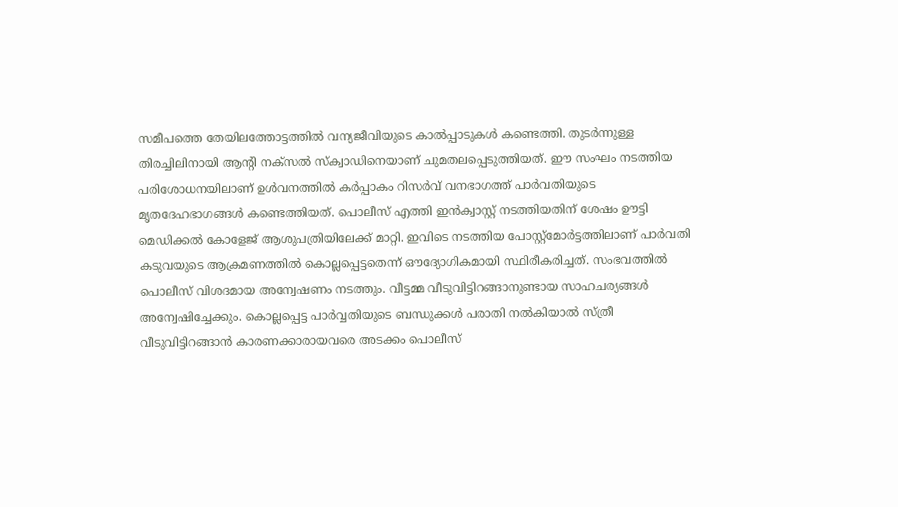സമീപത്തെ തേയിലത്തോട്ടത്തില്‍ വന്യജീവിയുടെ കാല്‍പ്പാടുകള്‍ കണ്ടെത്തി. തുടര്‍ന്നുള്ള തിരച്ചിലിനായി ആന്റി നക്സല്‍ സ്‌ക്വാഡിനെയാണ് ചുമതലപ്പെടുത്തിയത്. ഈ സംഘം നടത്തിയ പരിശോധനയിലാണ് ഉള്‍വനത്തില്‍ കര്‍പ്പാകം റിസര്‍വ് വനഭാഗത്ത് പാര്‍വതിയുടെ മൃതദേഹഭാഗങ്ങള്‍ കണ്ടെത്തിയത്. പൊലീസ് എത്തി ഇന്‍ക്വാസ്റ്റ് നടത്തിയതിന് ശേഷം ഊട്ടി മെഡിക്കല്‍ കോളേജ് ആശുപത്രിയിലേക്ക് മാറ്റി. ഇവിടെ നടത്തിയ പോസ്റ്റ്മോര്‍ട്ടത്തിലാണ് പാര്‍വതി കടുവയുടെ ആക്രമണത്തില്‍ കൊല്ലപ്പെട്ടതെന്ന് ഔദ്യോഗികമായി സ്ഥിരീകരിച്ചത്. സംഭവത്തില്‍ പൊലീസ് വിശദമായ അന്വേഷണം നടത്തും. വീട്ടമ്മ വീടുവിട്ടിറങ്ങാനുണ്ടായ സാഹചര്യങ്ങള്‍ അന്വേഷിച്ചേക്കും. കൊല്ലപ്പെട്ട പാര്‍വ്വതിയുടെ ബന്ധുക്കള്‍ പരാതി നല്‍കിയാല്‍ സ്ത്രീ വീടുവിട്ടിറങ്ങാന്‍ കാരണക്കാരായവരെ അടക്കം പൊലീസ്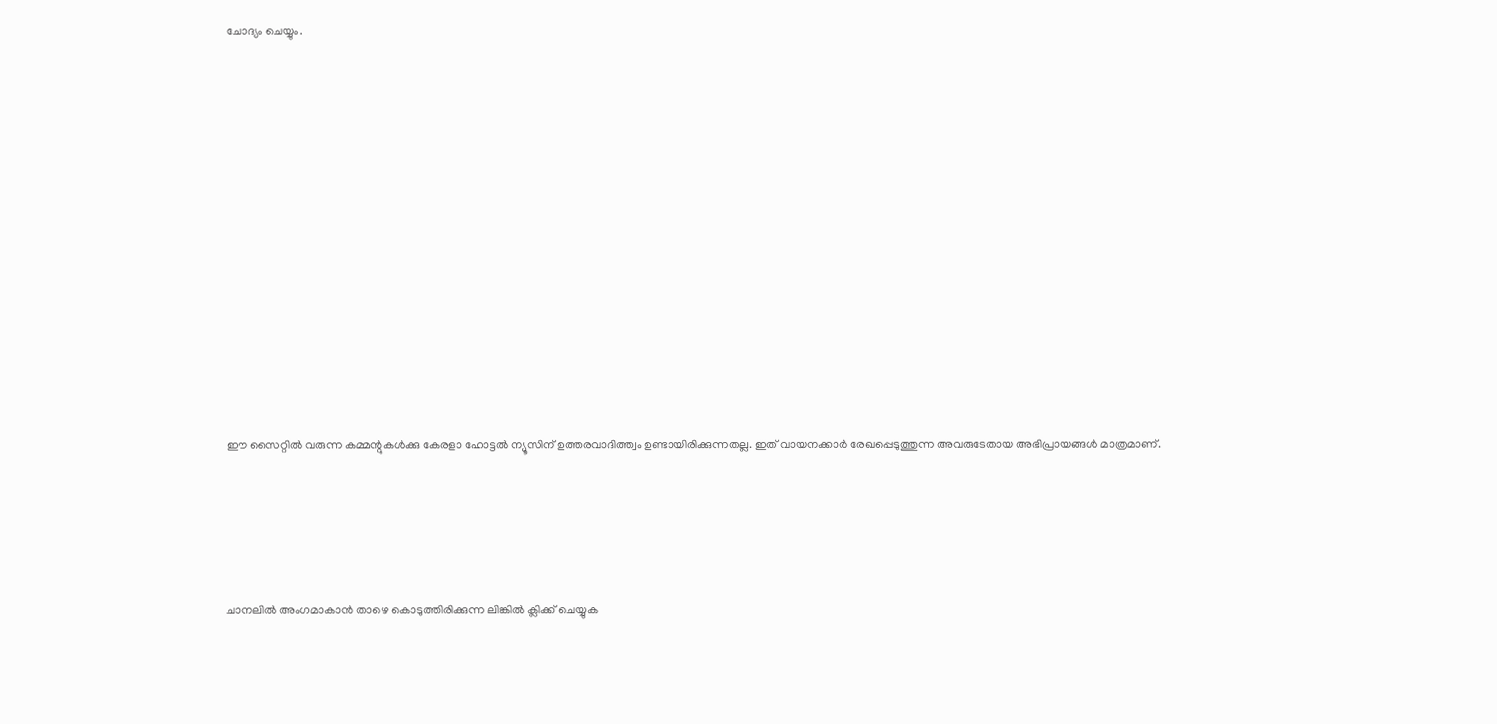ചോദ്യം ചെയ്യും.














ഈ സൈറ്റിൽ വരുന്ന കമ്മന്റുകൾക്കു കേരളാ ഹോട്ടൽ ന്യൂസിന് ഉത്തരവാദിത്ത്വം ഉണ്ടായിരിക്കുന്നതല്ല. ഇത് വായനക്കാർ രേഖപ്പെടുത്തുന്ന അവരുടേതായ അഭിപ്രായങ്ങൾ മാത്രമാണ്.





ചാനലിൽ അംഗമാകാൻ താഴെ കൊടുത്തിരിക്കുന്ന ലിങ്കിൽ ക്ലിക്ക് ചെയ്യുക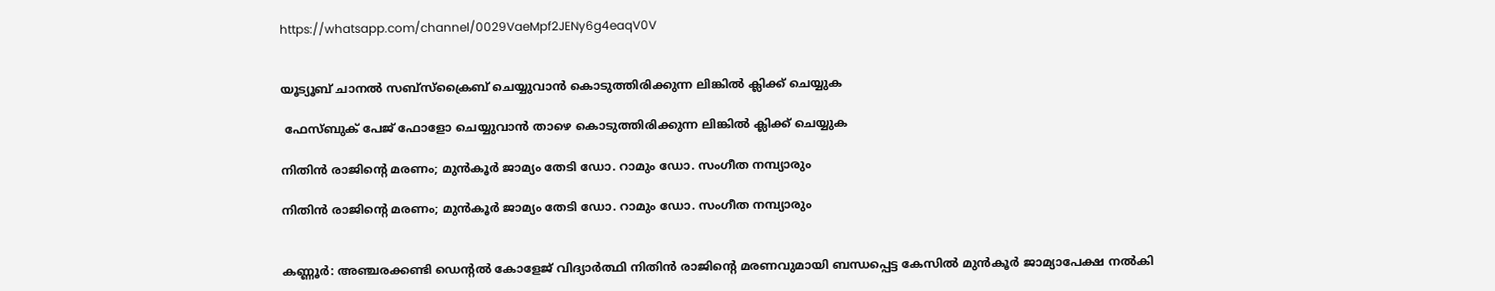https://whatsapp.com/channel/0029VaeMpf2JENy6g4eaqV0V


യൂട്യൂബ് ചാനൽ സബ്സ്ക്രൈബ് ചെയ്യുവാൻ കൊടുത്തിരിക്കുന്ന ലിങ്കിൽ ക്ലിക്ക് ചെയ്യുക

 ഫേസ്ബുക് പേജ് ഫോളോ ചെയ്യുവാൻ താഴെ കൊടുത്തിരിക്കുന്ന ലിങ്കിൽ ക്ലിക്ക് ചെയ്യുക

നിതിൻ രാജിന്റെ മരണം; മുന്‍കൂര്‍ ജാമ്യം തേടി ഡോ. റാമും ഡോ. സംഗീത നമ്പ്യാരും

നിതിൻ രാജിന്റെ മരണം; മുന്‍കൂര്‍ ജാമ്യം തേടി ഡോ. റാമും ഡോ. സംഗീത നമ്പ്യാരും


കണ്ണൂര്‍: അഞ്ചരക്കണ്ടി ഡെന്റല്‍ കോളേജ് വിദ്യാര്‍ത്ഥി നിതിന്‍ രാജിന്റെ മരണവുമായി ബന്ധപ്പെട്ട കേസില്‍ മുന്‍കൂര്‍ ജാമ്യാപേക്ഷ നല്‍കി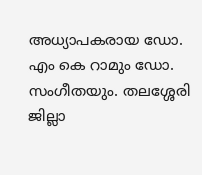അധ്യാപകരായ ഡോ. എം കെ റാമും ഡോ. സംഗീതയും. തലശ്ശേരി ജില്ലാ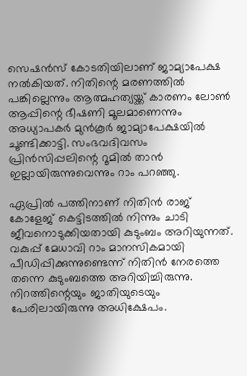സെഷന്‍സ് കോടതിയിലാണ് ജാമ്യാപേക്ഷ നല്‍കിയത്. നിതിന്റെ മരണത്തില്‍ പങ്കില്ലെന്നും ആത്മഹത്യയ്ക്ക് കാരണം ലോണ്‍ ആപ്പിന്റെ ഭീഷണി മൂലമാണെന്നും അധ്യാപകര്‍ മുന്‍കൂര്‍ ജാമ്യാപേക്ഷയില്‍ ചൂണ്ടിക്കാട്ടി. സംഭവദിവസം പ്രിന്‍സിപ്പലിന്റെ റൂമില്‍ താന്‍ ഇല്ലായിരുന്നുവെന്നും റാം പറഞ്ഞു.

ഏപ്രില്‍ പത്തിനാണ് നിതിന്‍ രാജ് കോളേജ് കെട്ടിടത്തില്‍ നിന്നും ചാടി ജീവനൊടുക്കിയതായി കുടുംബം അറിയുന്നത്. വകുപ്പ് മേധാവി റാം മാനസികമായി പീഡിപ്പിക്കുന്നുണ്ടെന്ന് നിതിന്‍ നേരത്തെ തന്നെ കുടുംബത്തെ അറിയിച്ചിരുന്നു. നിറത്തിന്റെയും ജാതിയുടെയും പേരിലായിരുന്നു അധിക്ഷേപം.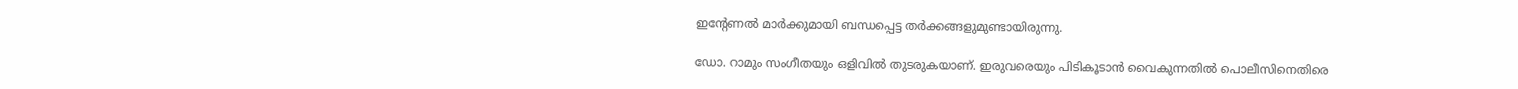ഇന്റേണല്‍ മാര്‍ക്കുമായി ബന്ധപ്പെട്ട തര്‍ക്കങ്ങളുമുണ്ടായിരുന്നു.

ഡോ. റാമും സംഗീതയും ഒളിവില്‍ തുടരുകയാണ്. ഇരുവരെയും പിടികൂടാന്‍ വൈകുന്നതില്‍ പൊലീസിനെതിരെ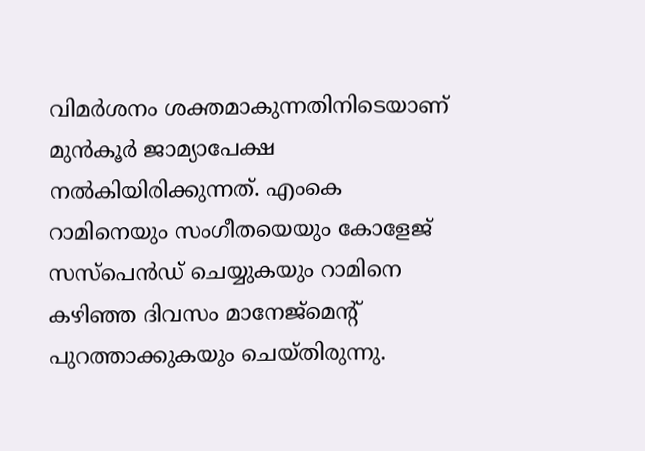വിമര്‍ശനം ശക്തമാകുന്നതിനിടെയാണ് മുന്‍കൂര്‍ ജാമ്യാപേക്ഷ നല്‍കിയിരിക്കുന്നത്. എംകെ റാമിനെയും സംഗീതയെയും കോളേജ് സസ്‌പെന്‍ഡ് ചെയ്യുകയും റാമിനെ കഴിഞ്ഞ ദിവസം മാനേജ്‌മെന്റ് പുറത്താക്കുകയും ചെയ്തിരുന്നു.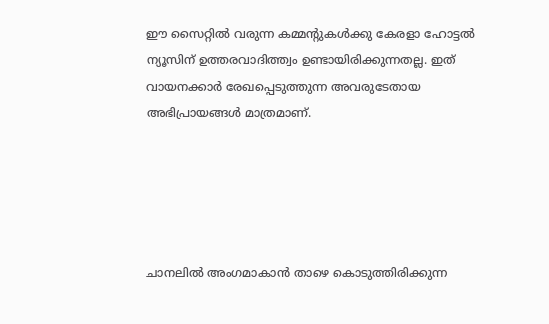ഈ സൈറ്റിൽ വരുന്ന കമ്മന്റുകൾക്കു കേരളാ ഹോട്ടൽ ന്യൂസിന് ഉത്തരവാദിത്ത്വം ഉണ്ടായിരിക്കുന്നതല്ല. ഇത് വായനക്കാർ രേഖപ്പെടുത്തുന്ന അവരുടേതായ അഭിപ്രായങ്ങൾ മാത്രമാണ്.





ചാനലിൽ അംഗമാകാൻ താഴെ കൊടുത്തിരിക്കുന്ന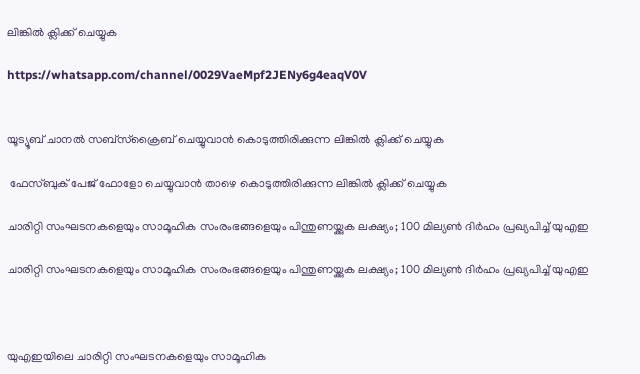ലിങ്കിൽ ക്ലിക്ക് ചെയ്യുക

https://whatsapp.com/channel/0029VaeMpf2JENy6g4eaqV0V


യൂട്യൂബ് ചാനൽ സബ്സ്ക്രൈബ് ചെയ്യുവാൻ കൊടുത്തിരിക്കുന്ന ലിങ്കിൽ ക്ലിക്ക് ചെയ്യുക

 ഫേസ്ബുക് പേജ് ഫോളോ ചെയ്യുവാൻ താഴെ കൊടുത്തിരിക്കുന്ന ലിങ്കിൽ ക്ലിക്ക് ചെയ്യുക

ചാരിറ്റി സംഘടനകളെയും സാമൂഹിക സംരംഭങ്ങളെയും പിന്തുണയ്ക്കുക ലക്ഷ്യം; 100 മില്യൺ ദിർഹം പ്രഖ്യപിച്ച് യുഎഇ

ചാരിറ്റി സംഘടനകളെയും സാമൂഹിക സംരംഭങ്ങളെയും പിന്തുണയ്ക്കുക ലക്ഷ്യം; 100 മില്യൺ ദിർഹം പ്രഖ്യപിച്ച് യുഎഇ



യുഎഇയിലെ ചാരിറ്റി സംഘടനകളെയും സാമൂഹിക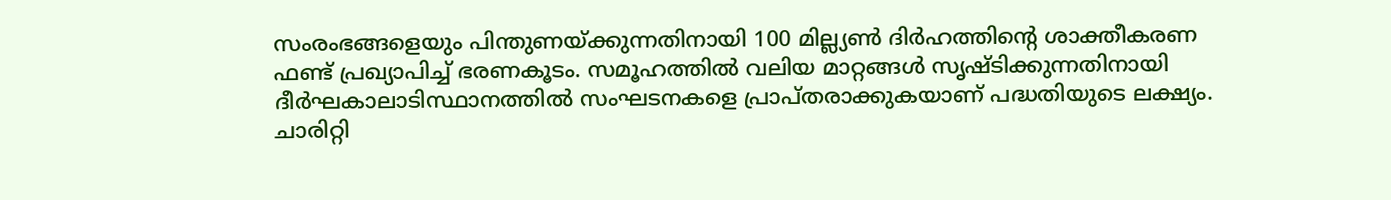സംരംഭങ്ങളെയും പിന്തുണയ്ക്കുന്നതിനായി 100 മില്ല്യണ്‍ ദിര്‍ഹത്തിന്റെ ശാക്തീകരണ ഫണ്ട് പ്രഖ്യാപിച്ച് ഭരണകൂടം. സമൂഹത്തില്‍ വലിയ മാറ്റങ്ങള്‍ സൃഷ്ടിക്കുന്നതിനായി ദീര്‍ഘകാലാടിസ്ഥാനത്തില്‍ സംഘടനകളെ പ്രാപ്തരാക്കുകയാണ് പദ്ധതിയുടെ ലക്ഷ്യം. ചാരിറ്റി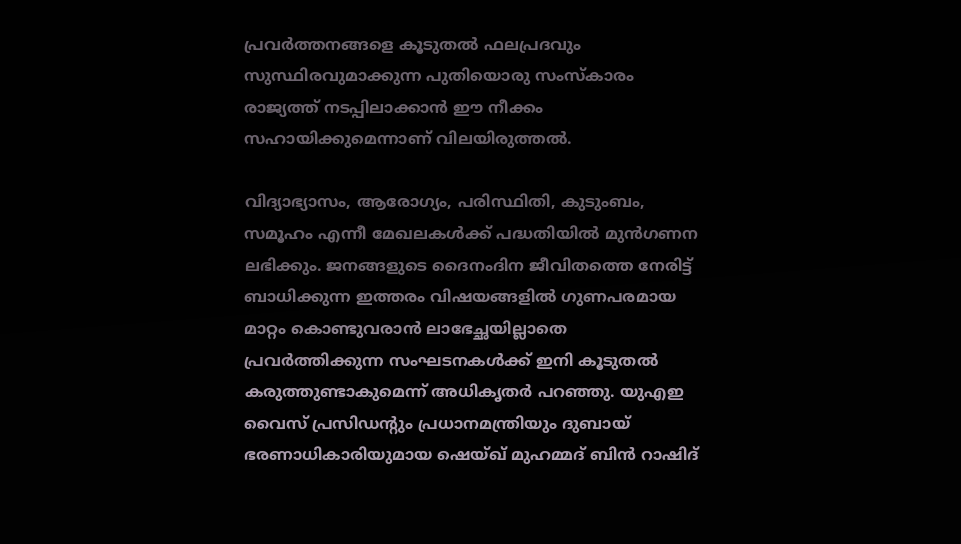പ്രവര്‍ത്തനങ്ങളെ കൂടുതല്‍ ഫലപ്രദവും സുസ്ഥിരവുമാക്കുന്ന പുതിയൊരു സംസ്‌കാരം രാജ്യത്ത് നടപ്പിലാക്കാന്‍ ഈ നീക്കം സഹായിക്കുമെന്നാണ് വിലയിരുത്തല്‍.

വിദ്യാഭ്യാസം, ആരോഗ്യം, പരിസ്ഥിതി, കുടുംബം, സമൂഹം എന്നീ മേഖലകള്‍ക്ക് പദ്ധതിയില്‍ മുന്‍ഗണന ലഭിക്കും. ജനങ്ങളുടെ ദൈനംദിന ജീവിതത്തെ നേരിട്ട് ബാധിക്കുന്ന ഇത്തരം വിഷയങ്ങളില്‍ ഗുണപരമായ മാറ്റം കൊണ്ടുവരാന്‍ ലാഭേച്ഛയില്ലാതെ പ്രവര്‍ത്തിക്കുന്ന സംഘടനകള്‍ക്ക് ഇനി കൂടുതല്‍ കരുത്തുണ്ടാകുമെന്ന് അധികൃതര്‍ പറഞ്ഞു. യുഎഇ വൈസ് പ്രസിഡന്റും പ്രധാനമന്ത്രിയും ദുബായ് ഭരണാധികാരിയുമായ ഷെയ്ഖ് മുഹമ്മദ് ബിന്‍ റാഷിദ്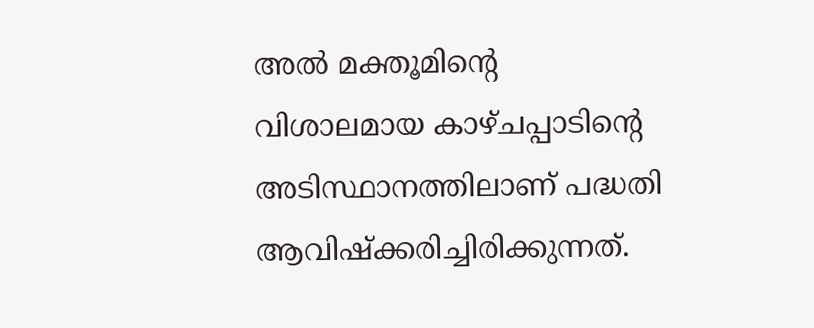അല്‍ മക്തൂമിന്റെ വിശാലമായ കാഴ്ചപ്പാടിന്റെ അടിസ്ഥാനത്തിലാണ് പദ്ധതി ആവിഷ്‌ക്കരിച്ചിരിക്കുന്നത്.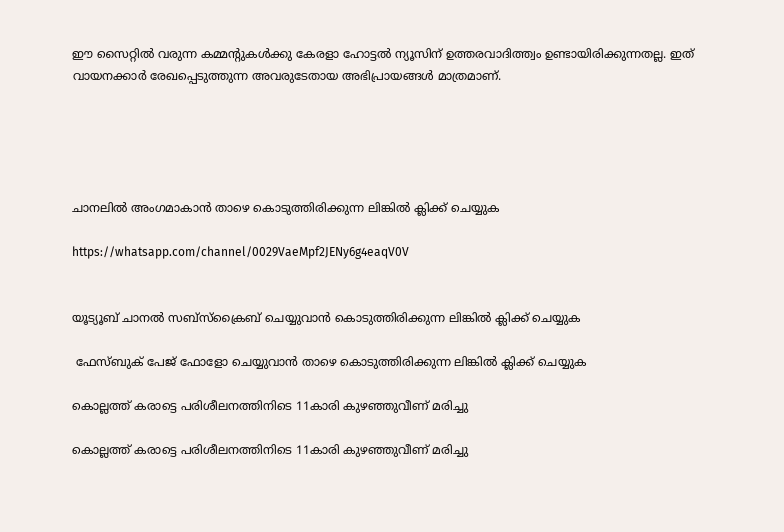ഈ സൈറ്റിൽ വരുന്ന കമ്മന്റുകൾക്കു കേരളാ ഹോട്ടൽ ന്യൂസിന് ഉത്തരവാദിത്ത്വം ഉണ്ടായിരിക്കുന്നതല്ല. ഇത് വായനക്കാർ രേഖപ്പെടുത്തുന്ന അവരുടേതായ അഭിപ്രായങ്ങൾ മാത്രമാണ്.





ചാനലിൽ അംഗമാകാൻ താഴെ കൊടുത്തിരിക്കുന്ന ലിങ്കിൽ ക്ലിക്ക് ചെയ്യുക

https://whatsapp.com/channel/0029VaeMpf2JENy6g4eaqV0V


യൂട്യൂബ് ചാനൽ സബ്സ്ക്രൈബ് ചെയ്യുവാൻ കൊടുത്തിരിക്കുന്ന ലിങ്കിൽ ക്ലിക്ക് ചെയ്യുക

 ഫേസ്ബുക് പേജ് ഫോളോ ചെയ്യുവാൻ താഴെ കൊടുത്തിരിക്കുന്ന ലിങ്കിൽ ക്ലിക്ക് ചെയ്യുക

കൊല്ലത്ത് കരാട്ടെ പരിശീലനത്തിനിടെ 11കാരി കുഴഞ്ഞുവീണ് മരിച്ചു

കൊല്ലത്ത് കരാട്ടെ പരിശീലനത്തിനിടെ 11കാരി കുഴഞ്ഞുവീണ് മരിച്ചു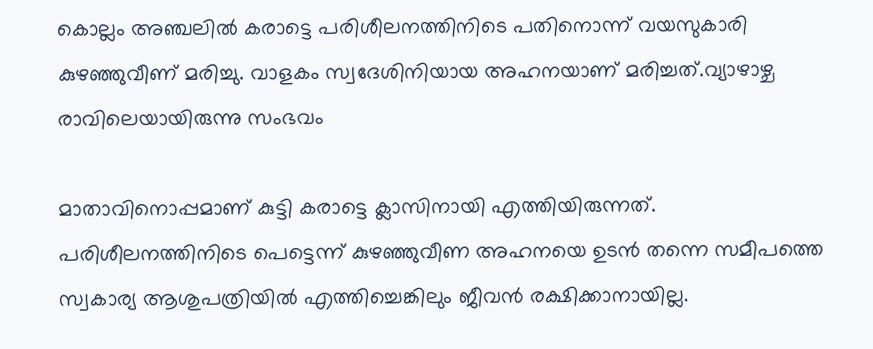കൊല്ലം അഞ്ചലിൽ കരാട്ടെ പരിശീലനത്തിനിടെ പതിനൊന്ന് വയസുകാരി കുഴഞ്ഞുവീണ് മരിച്ചു. വാളകം സ്വദേശിനിയായ അഹനയാണ് മരിച്ചത്.വ്യാഴാഴ്ച രാവിലെയായിരുന്നു സംഭവം

മാതാവിനൊപ്പമാണ് കുട്ടി കരാട്ടെ ക്ലാസിനായി എത്തിയിരുന്നത്. പരിശീലനത്തിനിടെ പെട്ടെന്ന് കുഴഞ്ഞുവീണ അഹനയെ ഉടൻ തന്നെ സമീപത്തെ സ്വകാര്യ ആശുപത്രിയിൽ എത്തിച്ചെങ്കിലും ജീവൻ രക്ഷിക്കാനായില്ല.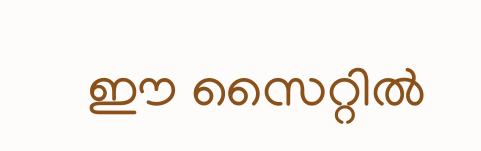ഈ സൈറ്റിൽ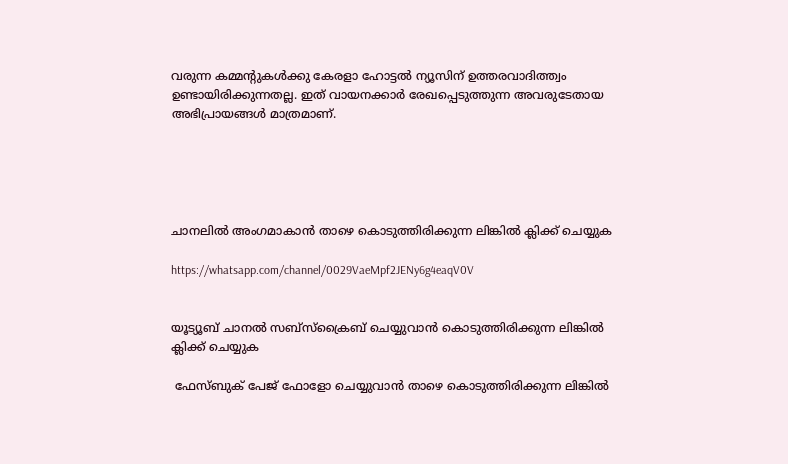വരുന്ന കമ്മന്റുകൾക്കു കേരളാ ഹോട്ടൽ ന്യൂസിന് ഉത്തരവാദിത്ത്വം ഉണ്ടായിരിക്കുന്നതല്ല. ഇത് വായനക്കാർ രേഖപ്പെടുത്തുന്ന അവരുടേതായ അഭിപ്രായങ്ങൾ മാത്രമാണ്.





ചാനലിൽ അംഗമാകാൻ താഴെ കൊടുത്തിരിക്കുന്ന ലിങ്കിൽ ക്ലിക്ക് ചെയ്യുക

https://whatsapp.com/channel/0029VaeMpf2JENy6g4eaqV0V


യൂട്യൂബ് ചാനൽ സബ്സ്ക്രൈബ് ചെയ്യുവാൻ കൊടുത്തിരിക്കുന്ന ലിങ്കിൽ ക്ലിക്ക് ചെയ്യുക

 ഫേസ്ബുക് പേജ് ഫോളോ ചെയ്യുവാൻ താഴെ കൊടുത്തിരിക്കുന്ന ലിങ്കിൽ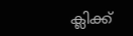ക്ലിക്ക്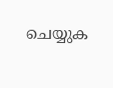ചെയ്യുക